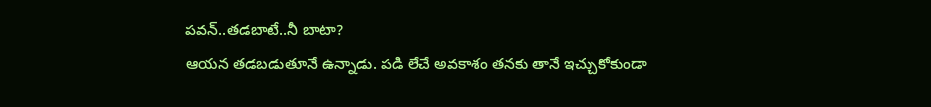పవన్..తడబాటే..నీ బాటా?
ఆయన తడబడుతూనే ఉన్నాడు. పడి లేచే అవకాశం తనకు తానే ఇచ్చుకోకుండా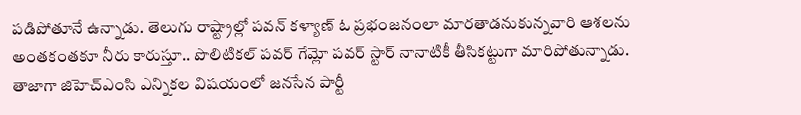పడిపోతూనే ఉన్నాడు. తెలుగు రాష్ట్రాల్లో పవన్ కళ్యాణ్ ఓ ప్రభంజనంలా మారతాడనుకున్నవారి ఆశలను అంతకంతకూ నీరు కారుస్తూ.. పొలిటికల్ పవర్ గేమ్లో పవర్ స్టార్ నానాటికీ తీసికట్టుగా మారిపోతున్నాడు.
తాజాగా జిహెచ్ఎంసి ఎన్నికల విషయంలో జనసేన పార్టీ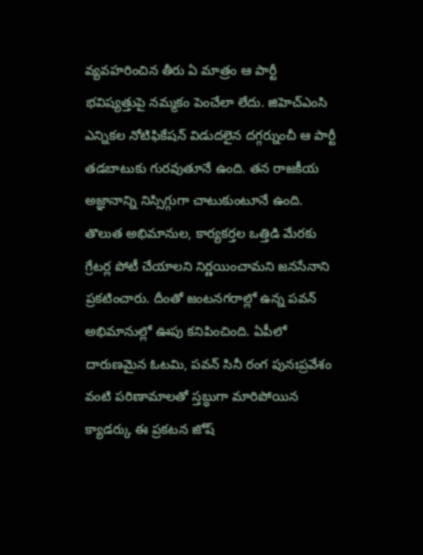వ్యవహరించిన తీరు ఏ మాత్రం ఆ పార్టీ భవిష్యత్తుపై నమ్మకం పెంచేలా లేదు. జిహెచ్ఎంసి ఎన్నికల నోటిఫికేషన్ విడుదలైన దగ్గర్నుంచీ ఆ పార్టీ తడబాటుకు గురవుతూనే ఉంది. తన రాజకీయ అజ్ఞానాన్ని నిస్సిగ్గుగా చాటుకుంటూనే ఉంది. తొలుత అభిమానుల, కార్యకర్తల ఒత్తిడి మేరకు గ్రేటర్ల పోటీ చేయాలని నిర్ణయించామని జనసేనాని ప్రకటించారు. దీంతో జంటనగరాల్లో ఉన్న పవన్ అభిమానుల్లో ఊపు కనిపించింది. ఏపీలో దారుణమైన ఓటమి, పవన్ సినీ రంగ పునఃప్రవేశం వంటి పరిణామాలతో స్తబ్ధుగా మారిపోయిన క్యాడర్కు ఈ ప్రకటన జోష్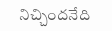నిచ్చిందనేది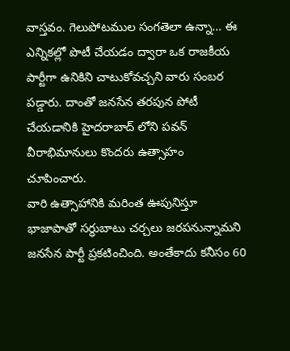వాస్తవం. గెలుపోటముల సంగతెలా ఉన్నా… ఈ ఎన్నికల్లో పొటీ చేయడం ద్వారా ఒక రాజకీయ పార్టీగా ఉనికిని చాటుకోవచ్చని వారు సంబర పడ్డారు. దాంతో జనసేన తరపున పోటీ చేయడానికి హైదరాబాద్ లోని పవన్ వీరాభిమానులు కొందరు ఉత్సాహం చూపించారు.
వారి ఉత్సాహానికి మరింత ఊపునిస్తూ భాజాపాతో సర్ధుబాటు చర్చలు జరపనున్నామని జనసేన పార్టీ ప్రకటించింది. అంతేకాదు కనీసం 60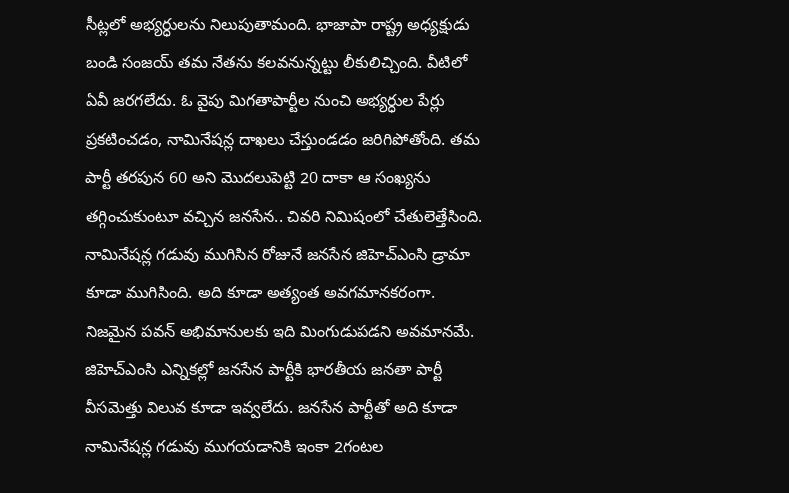సీట్లలో అభ్యర్ధులను నిలుపుతామంది. భాజాపా రాష్ట్ర అధ్యక్షుడు బండి సంజయ్ తమ నేతను కలవనున్నట్టు లీకులిచ్చింది. వీటిలో ఏవీ జరగలేదు. ఓ వైపు మిగతాపార్టీల నుంచి అభ్యర్ధుల పేర్లు ప్రకటించడం, నామినేషన్ల దాఖలు చేస్తుండడం జరిగిపోతోంది. తమ పార్టీ తరపున 60 అని మొదలుపెట్టి 20 దాకా ఆ సంఖ్యను తగ్గించుకుంటూ వచ్చిన జనసేన.. చివరి నిమిషంలో చేతులెత్తేసింది. నామినేషన్ల గడువు ముగిసిన రోజునే జనసేన జిహెచ్ఎంసి డ్రామా కూడా ముగిసింది. అది కూడా అత్యంత అవగమానకరంగా.
నిజమైన పవన్ అభిమానులకు ఇది మింగుడుపడని అవమానమే. జిహెచ్ఎంసి ఎన్నికల్లో జనసేన పార్టీకి భారతీయ జనతా పార్టీ వీసమెత్తు విలువ కూడా ఇవ్వలేదు. జనసేన పార్టీతో అది కూడా నామినేషన్ల గడువు ముగయడానికి ఇంకా 2గంటల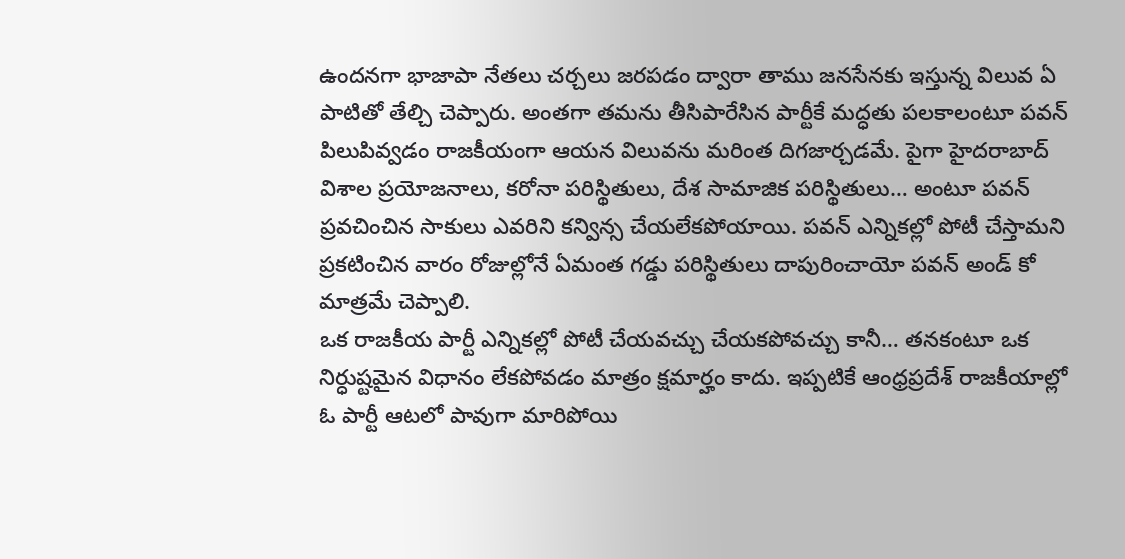ఉందనగా భాజాపా నేతలు చర్చలు జరపడం ద్వారా తాము జనసేనకు ఇస్తున్న విలువ ఏ పాటితో తేల్చి చెప్పారు. అంతగా తమను తీసిపారేసిన పార్టీకే మద్ధతు పలకాలంటూ పవన్ పిలుపివ్వడం రాజకీయంగా ఆయన విలువను మరింత దిగజార్చడమే. పైగా హైదరాబాద్ విశాల ప్రయోజనాలు, కరోనా పరిస్థితులు, దేశ సామాజిక పరిస్థితులు… అంటూ పవన్ ప్రవచించిన సాకులు ఎవరిని కన్విన్స చేయలేకపోయాయి. పవన్ ఎన్నికల్లో పోటీ చేస్తామని ప్రకటించిన వారం రోజుల్లోనే ఏమంత గడ్డు పరిస్థితులు దాపురించాయో పవన్ అండ్ కో మాత్రమే చెప్పాలి.
ఒక రాజకీయ పార్టీ ఎన్నికల్లో పోటీ చేయవచ్చు చేయకపోవచ్చు కానీ… తనకంటూ ఒక నిర్ధుష్టమైన విధానం లేకపోవడం మాత్రం క్షమార్హం కాదు. ఇప్పటికే ఆంధ్రప్రదేశ్ రాజకీయాల్లో ఓ పార్టీ ఆటలో పావుగా మారిపోయి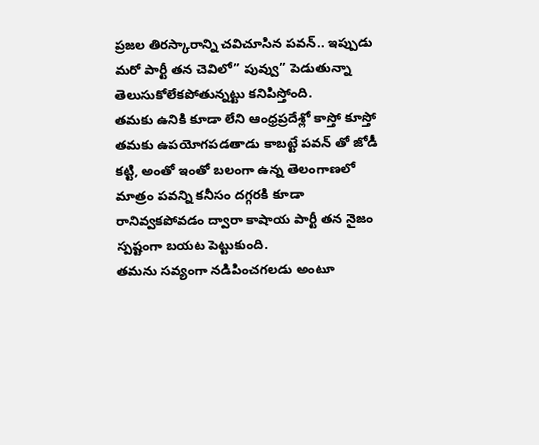ప్రజల తిరస్కారాన్ని చవిచూసిన పవన్.. ఇప్పుడు మరో పార్టీ తన చెవిలో” పువ్వు” పెడుతున్నా తెలుసుకోలేకపోతున్నట్టు కనిపిస్తోంది.
తమకు ఉనికి కూడా లేని ఆంధ్రప్రదేశ్లో కాస్తో కూస్తో తమకు ఉపయోగపడతాడు కాబట్టే పవన్ తో జోడీ కట్టి, అంతో ఇంతో బలంగా ఉన్న తెలంగాణలో మాత్రం పవన్ని కనీసం దగ్గరకి కూడా రానివ్వకపోవడం ద్వారా కాషాయ పార్టీ తన నైజం స్పష్టంగా బయట పెట్టుకుంది.
తమను సవ్యంగా నడిపించగలడు అంటూ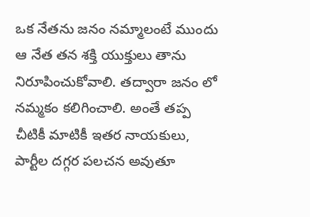ఒక నేతను జనం నమ్మాలంటే ముందు ఆ నేత తన శక్తి యుక్తులు తాను నిరూపించుకోవాలి. తద్వారా జనం లో నమ్మకం కలిగించాలి. అంతే తప్ప చీటికీ మాటికీ ఇతర నాయకులు, పార్టీల దగ్గర పలచన అవుతూ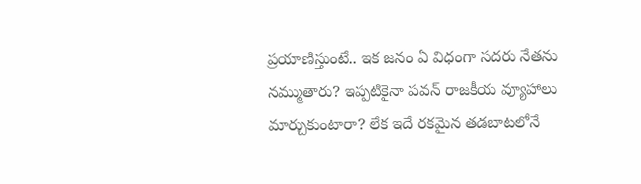ప్రయాణిస్తుంటే.. ఇక జనం ఏ విధంగా సదరు నేతను నమ్ముతారు? ఇప్పటికైనా పవన్ రాజకీయ వ్యూహాలు మార్చుకుంటారా? లేక ఇదే రకమైన తడబాటలోనే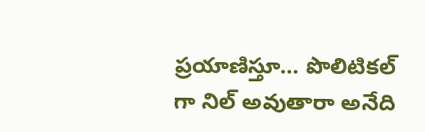ప్రయాణిస్తూ… పొలిటికల్ గా నిల్ అవుతారా అనేది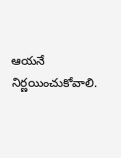ఆయనే నిర్ణయించుకోవాలి.